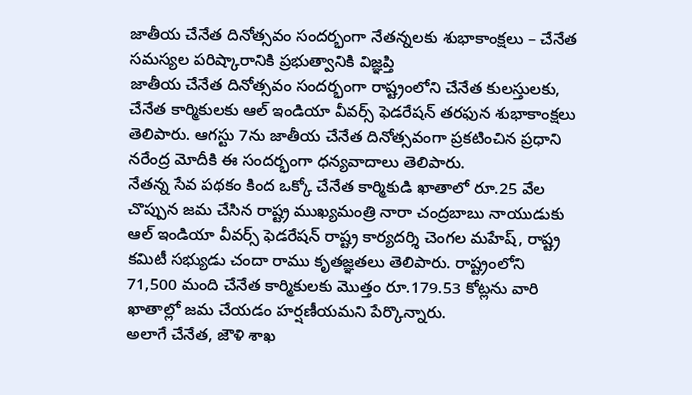జాతీయ చేనేత దినోత్సవం సందర్భంగా నేతన్నలకు శుభాకాంక్షలు – చేనేత సమస్యల పరిష్కారానికి ప్రభుత్వానికి విజ్ఞప్తి
జాతీయ చేనేత దినోత్సవం సందర్భంగా రాష్ట్రంలోని చేనేత కులస్తులకు, చేనేత కార్మికులకు ఆల్ ఇండియా వీవర్స్ ఫెడరేషన్ తరఫున శుభాకాంక్షలు తెలిపారు. ఆగస్టు 7ను జాతీయ చేనేత దినోత్సవంగా ప్రకటించిన ప్రధాని నరేంద్ర మోదీకి ఈ సందర్భంగా ధన్యవాదాలు తెలిపారు.
నేతన్న సేవ పథకం కింద ఒక్కో చేనేత కార్మికుడి ఖాతాలో రూ.25 వేల చొప్పున జమ చేసిన రాష్ట్ర ముఖ్యమంత్రి నారా చంద్రబాబు నాయుడుకు ఆల్ ఇండియా వీవర్స్ ఫెడరేషన్ రాష్ట్ర కార్యదర్శి చెంగల మహేష్, రాష్ట్ర కమిటీ సభ్యుడు చందా రాము కృతజ్ఞతలు తెలిపారు. రాష్ట్రంలోని 71,500 మంది చేనేత కార్మికులకు మొత్తం రూ.179.53 కోట్లను వారి ఖాతాల్లో జమ చేయడం హర్షణీయమని పేర్కొన్నారు.
అలాగే చేనేత, జౌళి శాఖ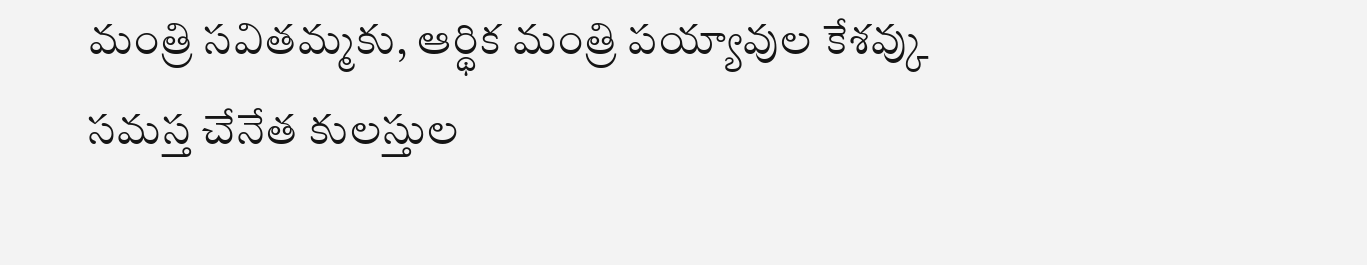మంత్రి సవితమ్మకు, ఆర్థిక మంత్రి పయ్యావుల కేశవ్కు సమస్త చేనేత కులస్తుల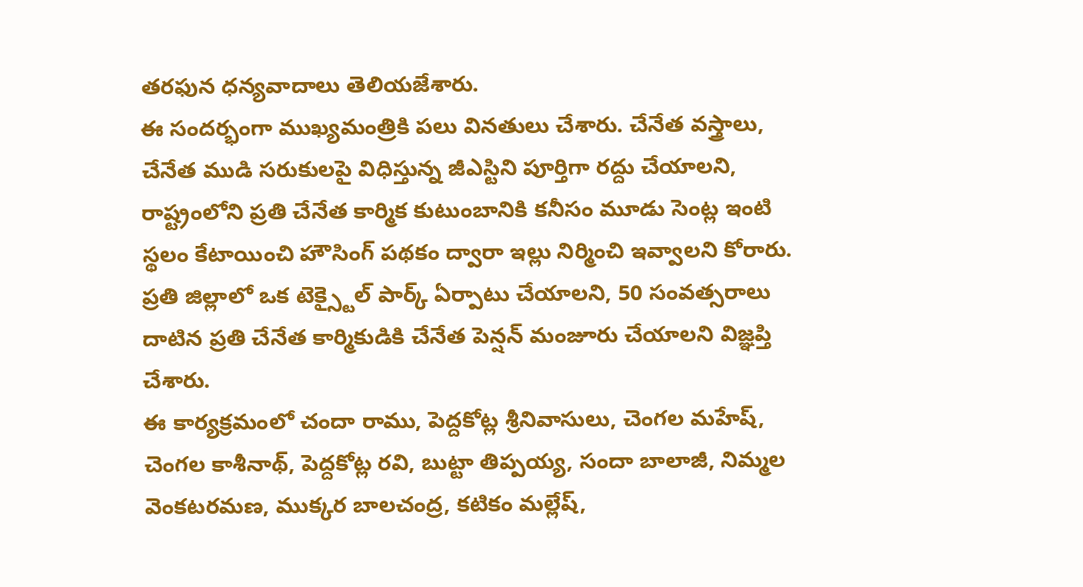తరఫున ధన్యవాదాలు తెలియజేశారు.
ఈ సందర్భంగా ముఖ్యమంత్రికి పలు వినతులు చేశారు. చేనేత వస్త్రాలు, చేనేత ముడి సరుకులపై విధిస్తున్న జీఎస్టిని పూర్తిగా రద్దు చేయాలని, రాష్ట్రంలోని ప్రతి చేనేత కార్మిక కుటుంబానికి కనీసం మూడు సెంట్ల ఇంటి స్థలం కేటాయించి హౌసింగ్ పథకం ద్వారా ఇల్లు నిర్మించి ఇవ్వాలని కోరారు. ప్రతి జిల్లాలో ఒక టెక్స్టైల్ పార్క్ ఏర్పాటు చేయాలని, 50 సంవత్సరాలు దాటిన ప్రతి చేనేత కార్మికుడికి చేనేత పెన్షన్ మంజూరు చేయాలని విజ్ఞప్తి చేశారు.
ఈ కార్యక్రమంలో చందా రాము, పెద్దకోట్ల శ్రీనివాసులు, చెంగల మహేష్, చెంగల కాశీనాథ్, పెద్దకోట్ల రవి, బుట్టా తిప్పయ్య, సందా బాలాజీ, నిమ్మల వెంకటరమణ, ముక్కర బాలచంద్ర, కటికం మల్లేష్,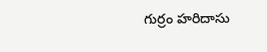గుర్రం హరిదాసు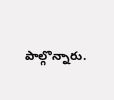పాల్గొన్నారు.